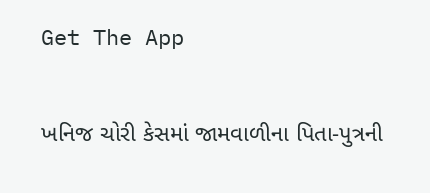Get The App

ખનિજ ચોરી કેસમાં જામવાળીના પિતા-પુત્રની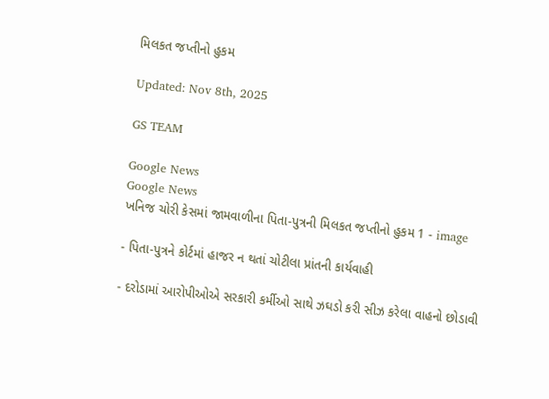મિલકત જપ્તીનો હુકમ

Updated: Nov 8th, 2025

GS TEAM

Google News
Google News
ખનિજ ચોરી કેસમાં જામવાળીના પિતા-પુત્રની મિલકત જપ્તીનો હુકમ 1 - image

- પિતા-પુત્રને કોર્ટમાં હાજર ન થતાં ચોટીલા પ્રાંતની કાર્યવાહી

- દરોડામાં આરોપીઓએ સરકારી કર્મીઓ સાથે ઝઘડો કરી સીઝ કરેલા વાહનો છોડાવી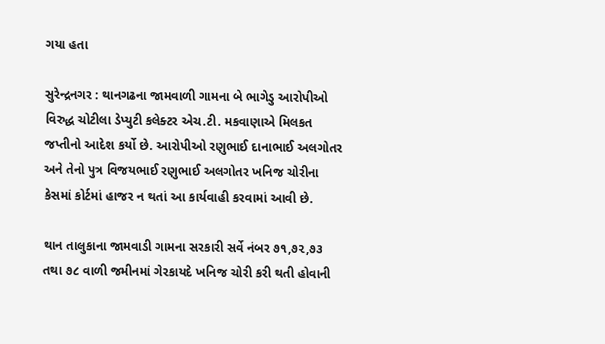ગયા હતા

સુરેન્દ્રનગર : થાનગઢના જામવાળી ગામના બે ભાગેડુ આરોપીઓ વિરુદ્ધ ચોટીલા ડેપ્યુટી કલેક્ટર એચ.ટી. મકવાણાએ મિલકત જપ્તીનો આદેશ કર્યો છે. આરોપીઓ રણુભાઈ દાનાભાઈ અલગોતર અને તેનો પુત્ર વિજયભાઈ રણુભાઈ અલગોતર ખનિજ ચોરીના કેસમાં કોર્ટમાં હાજર ન થતાં આ કાર્યવાહી કરવામાં આવી છે.

થાન તાલુકાના જામવાડી ગામના સરકારી સર્વે નંબર ૭૧,૭૨,૭૩ તથા ૭૮ વાળી જમીનમાં ગેરકાયદે ખનિજ ચોરી કરી થતી હોવાની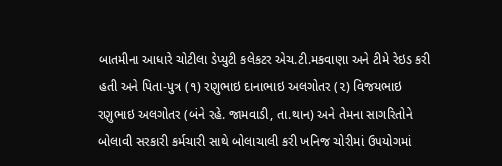બાતમીના આધારે ચોટીલા ડેપ્યુટી કલેકટર એચ.ટી.મકવાણા અને ટીમે રેઇડ કરી હતી અને પિતા-પુત્ર (૧) રણુભાઇ દાનાભાઇ અલગોતર (૨) વિજયભાઇ રણુભાઇ અલગોતર (બંને રહે. જામવાડી, તા.થાન) અને તેમના સાગરિતોને બોલાવી સરકારી કર્મચારી સાથે બોલાચાલી કરી ખનિજ ચોરીમાં ઉ૫યોગમાં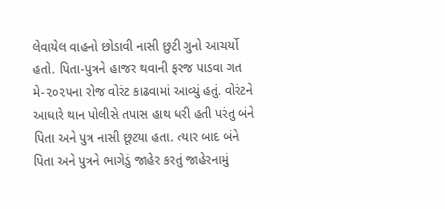લેવાયેલ વાહનો છોડાવી નાસી છુટી ગુનો આચર્યો હતો. પિતા-પુત્રને હાજર થવાની ફરજ પાડવા ગત મે-૨૦૨૫ના રોજ વોરંટ કાઢવામાં આવ્યું હતું. વોરંટને આધારે થાન પોલીસે તપાસ હાથ ધરી હતી પરંતુ બંને પિતા અને પુત્ર નાસી છૂટયા હતા. ત્યાર બાદ બંને પિતા અને પુત્રને ભાગેડું જાહેર કરતું જાહેરનામું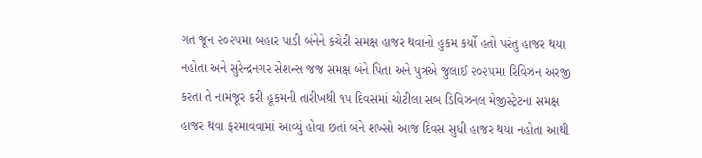ગત જૂન ૨૦૨૫મા બહાર પાડી બંનેને કચેરી સમક્ષ હાજર થવાનો હુકમ કર્યો હતો પરંતુ હાજર થયા નહોતા અને સુરેન્દ્રનગર સેશન્સ જજ સમક્ષ બંને પિતા અને પુત્રએ જુલાઈ ૨૦૨૫મા રિવિઝન અરજી કરતા તે નામંજૂર કરી હૂકમની તારીખથી ૧૫ દિવસમાં ચોટીલા સબ ડિવિઝનલ મેજીસ્ટ્રેટના સમક્ષ હાજર થવા ફરમાવવામાં આવ્યું હોવા છતાં બંને શખ્સો આજ દિવસ સુધી હાજર થયા નહોતા આથી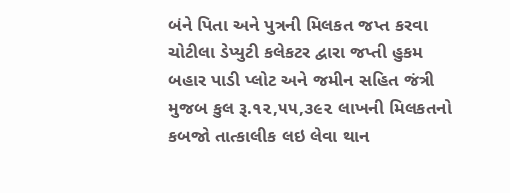બંને પિતા અને પુત્રની મિલકત જપ્ત કરવા ચોટીલા ડેપ્યુટી કલેકટર દ્વારા જપ્તી હુકમ બહાર પાડી પ્લોટ અને જમીન સહિત જંત્રી મુજબ કુલ રૂ.૧૨,૫૫,૩૯૨ લાખની મિલકતનો કબજો તાત્કાલીક લઇ લેવા થાન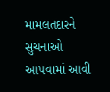મામલતદારને સુચનાઓ આ૫વામાં આવી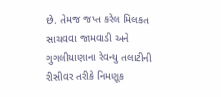છે. તેમજ જપ્ત કરેલ મિલકત સાચવવા જામવાડી અને ગુગલીયાણાના રેવન્યુ તલાટીની રીસીવર તરીકે નિમણૂક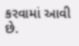કરવામાં આવી છે.